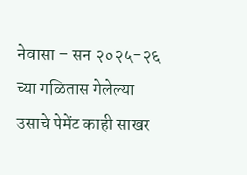नेवासा – सन २०२५-२६ च्या गळितास गेलेल्या उसाचे पेमेंट काही साखर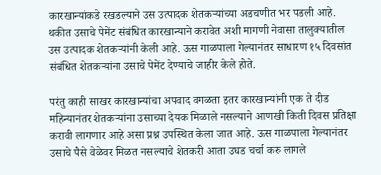कारखान्यांकडे रखडल्याने उस उत्पादक शेतकऱ्यांच्या अडचणीत भर पडली आहे. थकीत उसाचे पेमेंट संबंधित कारखान्याने करावेत अशी मागणी नेवासा तालुक्यातील उस उत्पादक शेतकऱ्यांनी केली आहे. ऊस गाळपाला गेल्यानंतर साधारण १५ दिवसांत संबंधित शेतकऱ्यांना उसाचे पेमेंट देण्याचे जाहीर केले होते.

परंतु काही साखर कारखान्यांचा अपवाद वगळता इतर कारखान्यांनी एक ते दीड महिन्यानंतर शेतकऱ्यांना उसाच्या देयक मिळाले नसल्याने आणखी किती दिवस प्रतिक्षा करावी लागणार आहे असा प्रश्न उपस्थित केला जात आहे. ऊस गाळपाला गेल्यानंतर उसाचे पैसे वेळेवर मिळत नसल्याचे शेतकरी आता उघड चर्चा करु लागले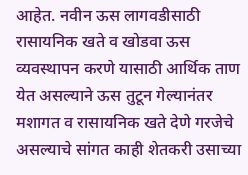आहेत. नवीन ऊस लागवडीसाठी रासायनिक खते व खोडवा ऊस व्यवस्थापन करणे यासाठी आर्थिक ताण येत असल्याने ऊस तुटून गेल्यानंतर मशागत व रासायनिक खते देणे गरजेचे असल्याचे सांगत काही शेतकरी उसाच्या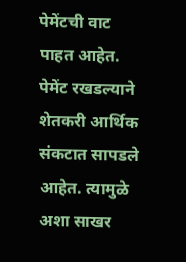पेमेंटची वाट पाहत आहेत. पेमेंट रखडल्याने शेतकरी आर्थिक संकटात सापडले आहेत. त्यामुळे अशा साखर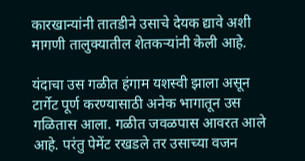कारखान्यांनी तातडीने उसाचे देयक द्यावे अशी मागणी तालुक्यातील शेतकऱ्यांनी केली आहे.

यंदाचा उस गळीत हंगाम यशस्वी झाला असून टार्गेट पूर्ण करण्यासाठी अनेक भागातून उस गळितास आला. गळीत जवळपास आवरत आले आहे. परंतु पेमेंट रखडले तर उसाच्या वजन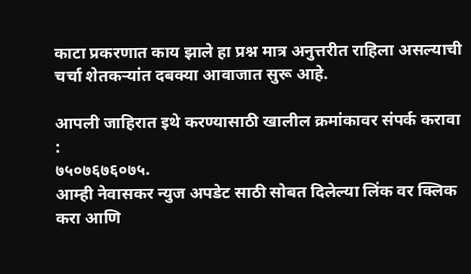काटा प्रकरणात काय झाले हा प्रश्न मात्र अनुत्तरीत राहिला असल्याची चर्चा शेतकऱ्यांत दबक्या आवाजात सुरू आहे.

आपली जाहिरात इथे करण्यासाठी खालील क्रमांकावर संपर्क करावा :
७५०७६७६०७५.
आम्ही नेवासकर न्युज अपडेट साठी सोबत दिलेल्या लिंक वर क्लिक करा आणि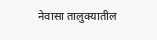नेवासा तालुक्यातील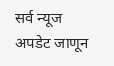सर्व न्यूज अपडेट जाणून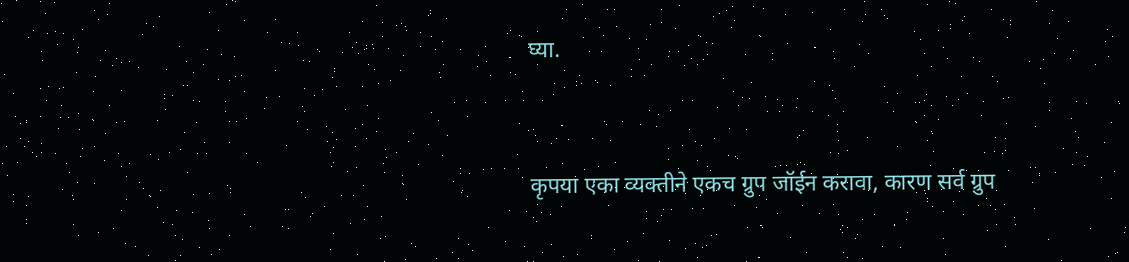घ्या.


कृपया एका व्यक्तीने एकच ग्रुप जॉईन करावा, कारण सर्व ग्रुप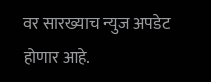वर सारख्याच न्युज अपडेट होणार आहे.